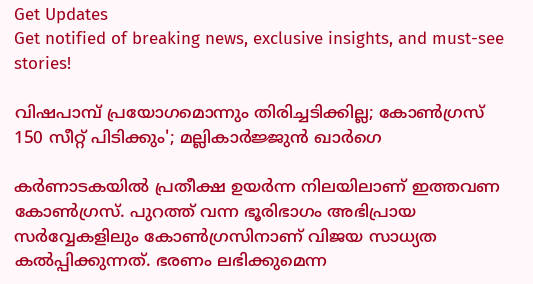Get Updates
Get notified of breaking news, exclusive insights, and must-see stories!

വിഷപാമ്പ് പ്രയോഗമൊന്നും തിരിച്ചടിക്കില്ല; കോൺഗ്രസ് 150 സീറ്റ് പിടിക്കും'; മല്ലികാർജ്ജുൻ ഖാർഗെ

കർണാടകയിൽ പ്രതീക്ഷ ഉയർന്ന നിലയിലാണ് ഇത്തവണ കോൺഗ്രസ്. പുറത്ത് വന്ന ഭൂരിഭാഗം അഭിപ്രായ സർവ്വേകളിലും കോൺഗ്രസിനാണ് വിജയ സാധ്യത കൽപ്പിക്കുന്നത്. ഭരണം ലഭിക്കുമെന്ന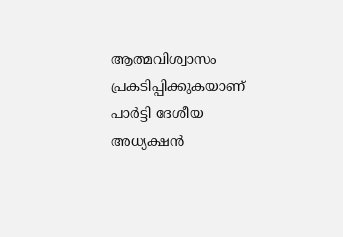ആത്മവിശ്വാസം പ്രകടിപ്പിക്കുകയാണ് പാർട്ടി ദേശീയ അധ്യക്ഷൻ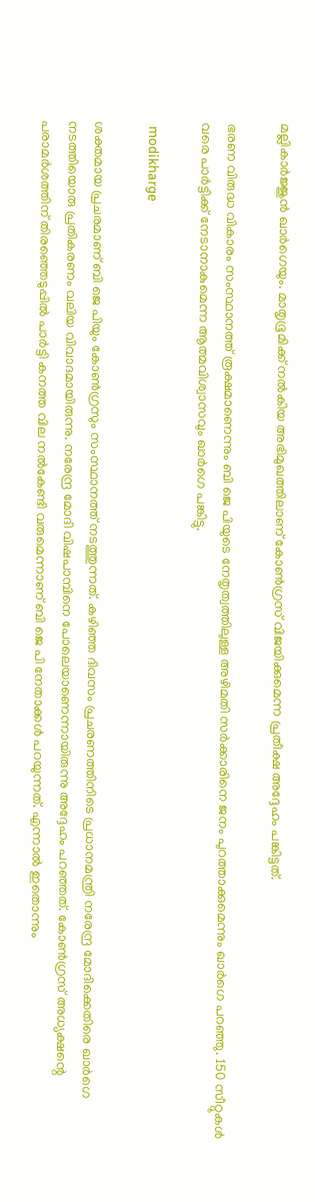മല്ലികാർജ്ജുൻ ഖാർഗെയും. മാതൃഭൂമിക്ക് നൽകിയ അഭിമുഖത്തിലാണ് കോൺഗ്രസ് വിജയിക്കുമെന്ന പ്രതീക്ഷ അദ്ദേഹം പങ്കിട്ടത്.

ഭരണ വിരുദ്ധ വികാരം സംസ്ഥാനത്ത് രൂക്ഷമാണെന്നും ബി ജെ പിയുടെ നേതൃത്വത്തിലുള്ള അഴിമതി സർക്കാരിനെ ജനം പുറത്താക്കുമെന്നും ഖാർഗെ പറഞ്ഞു. 150 സീറ്റുകൾ വരെ പാർട്ടിക്ക് നേടാനാകുമെന്ന ആത്മവിശ്വാസവും ഖാർഗെ പങ്കിട്ടു.

 modikharge

ശക്തമായ പ്രചരമാണ് ബി ജെ പിയും കോൺഗ്രസും സംസ്ഥാനത്ത് നടത്തുന്നത്. കഴിഞ്ഞ ദിവസം പ്രചരണത്തിനിടെ പ്രധാനമന്ത്രി നരേന്ദ്ര മോദിക്കെതിരെ ഖാർഗെ നടത്തിയൊരു പ്രതികരണം വലിയ വിവാദമായിരുന്നു. നരേന്ദ്ര മോദി വിഷപാമ്പിനെ പോലെയാണെന്നായിരുന്നു അദ്ദേഹം പറഞ്ഞത്. കോൺഗ്രസ് അധ്യക്ഷന്റെ പരാമർശത്തിന് തിരഞ്ഞെടുപ്പിൽ പാർട്ടി കനത്ത വില നൽകേണ്ടി വരുമെന്നാണ് ബി ജെ പി നേതാക്കൾ പറയുന്നത്. എന്നാൽ ഇതൊന്നും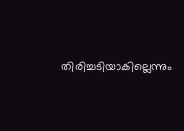തിരിച്ചടിയാകില്ലെന്നും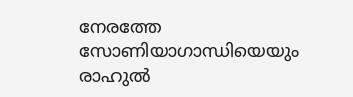നേരത്തേ സോണിയാഗാന്ധിയെയും രാഹുല്‍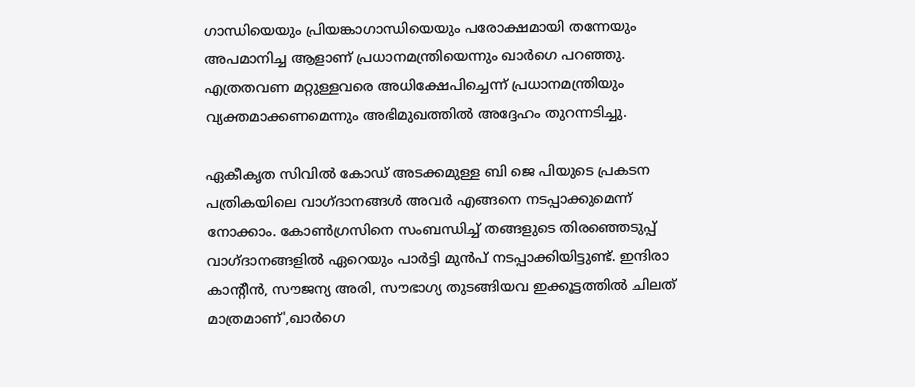ഗാന്ധിയെയും പ്രിയങ്കാഗാന്ധിയെയും പരോക്ഷമായി തന്നേയും അപമാനിച്ച ആളാണ് പ്രധാനമന്ത്രിയെന്നും ഖാർഗെ പറഞ്ഞു. എത്രതവണ മറ്റുള്ളവരെ അധിക്ഷേപിച്ചെന്ന് പ്രധാനമന്ത്രിയും വ്യക്തമാക്കണമെന്നും അഭിമുഖത്തിൽ അദ്ദേഹം തുറന്നടിച്ചു.

ഏകീകൃത സിവിൽ കോഡ് അടക്കമുള്ള ബി ജെ പിയുടെ പ്രകടന പത്രികയിലെ വാഗ്ദാനങ്ങൾ അവർ എങ്ങനെ നടപ്പാക്കുമെന്ന് നോക്കാം. കോൺഗ്രസിനെ സംബന്ധിച്ച് തങ്ങളുടെ തിരഞ്ഞെടുപ്പ് വാഗ്ദാനങ്ങളിൽ ഏറെയും പാർട്ടി മുൻപ് നടപ്പാക്കിയിട്ടുണ്ട്. ഇന്ദിരാ കാന്റീന്‍, സൗജന്യ അരി, സൗഭാഗ്യ തുടങ്ങിയവ ഇക്കൂട്ടത്തിൽ ചിലത് മാത്രമാണ്',ഖാർഗെ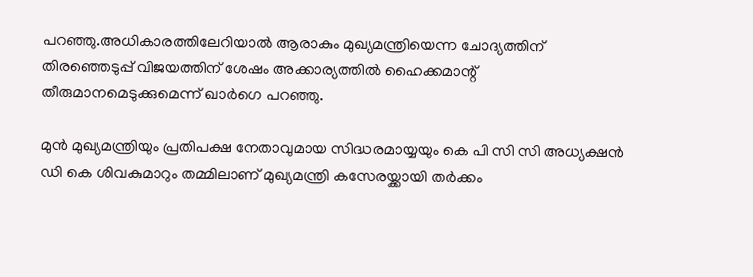പറഞ്ഞു.അധികാരത്തിലേറിയാൽ ആരാകും മുഖ്യമന്ത്രിയെന്ന ചോദ്യത്തിന് തിരഞ്ഞെടുപ്പ് വിജയത്തിന് ശേഷം അക്കാര്യത്തിൽ ഹൈക്കമാന്റ് തീരുമാനമെടുക്കുമെന്ന് ഖാർഗെ പറഞ്ഞു.

മുൻ മുഖ്യമന്ത്രിയും പ്രതിപക്ഷ നേതാവുമായ സിദ്ധരമായ്യയും കെ പി സി സി അധ്യക്ഷൻ ഡി കെ ശിവകുമാറും തമ്മിലാണ് മുഖ്യമന്ത്രി കസേരയ്ക്കായി തർക്കം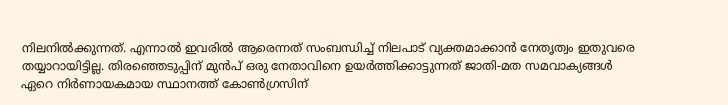നിലനിൽക്കുന്നത്. എന്നാൽ ഇവരിൽ ആരെന്നത് സംബന്ധിച്ച് നിലപാട് വ്യക്തമാക്കാൻ നേതൃത്വം ഇതുവരെ തയ്യാറായിട്ടില്ല. തിരഞ്ഞെടുപ്പിന് മുൻപ് ഒരു നേതാവിനെ ഉയർത്തിക്കാട്ടുന്നത് ജാതി-മത സമവാക്യങ്ങൾ ഏറെ നിർണായകമായ സ്ഥാനത്ത് കോൺഗ്രസിന്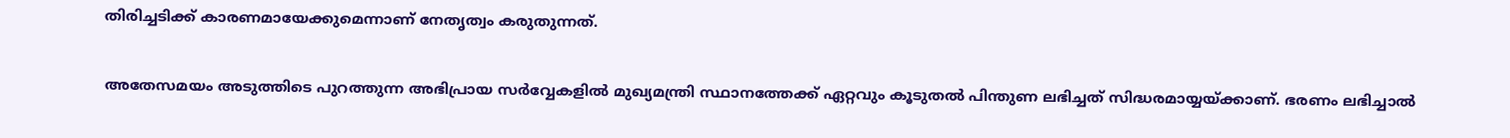തിരിച്ചടിക്ക് കാരണമായേക്കുമെന്നാണ് നേതൃത്വം കരുതുന്നത്.

അതേസമയം അടുത്തിടെ പുറത്തുന്ന അഭിപ്രായ സർവ്വേകളിൽ മുഖ്യമന്ത്രി സ്ഥാനത്തേക്ക് ഏറ്റവും കൂടുതൽ പിന്തുണ ലഭിച്ചത് സിദ്ധരമായ്യയ്ക്കാണ്. ഭരണം ലഭിച്ചാൽ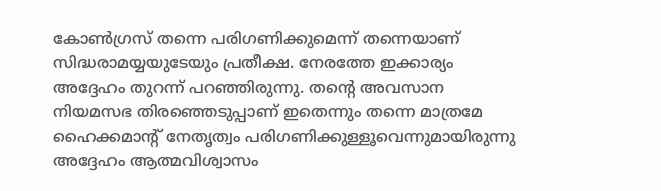കോൺഗ്രസ് തന്നെ പരിഗണിക്കുമെന്ന് തന്നെയാണ് സിദ്ധരാമയ്യയുടേയും പ്രതീക്ഷ. നേരത്തേ ഇക്കാര്യം അദ്ദേഹം തുറന്ന് പറഞ്ഞിരുന്നു. തന്റെ അവസാന നിയമസഭ തിരഞ്ഞെടുപ്പാണ് ഇതെന്നും തന്നെ മാത്രമേ ഹൈക്കമാന്റ് നേതൃത്വം പരിഗണിക്കുള്ളൂവെന്നുമായിരുന്നു അദ്ദേഹം ആത്മവിശ്വാസം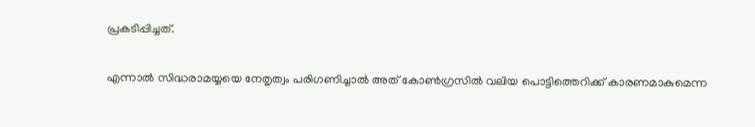പ്രകടിപ്പിച്ചത്.

എന്നാൽ സിദ്ധരാമയ്യയെ നേതൃത്വം പരിഗണിച്ചാൽ അത് കോൺഗ്രസിൽ വലിയ പൊട്ടിത്തെറിക്ക് കാരണമാകുമെന്ന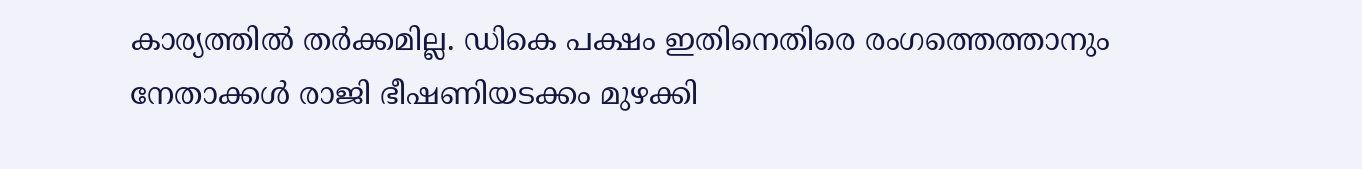കാര്യത്തിൽ തർക്കമില്ല. ഡികെ പക്ഷം ഇതിനെതിരെ രംഗത്തെത്താനും നേതാക്കൾ രാജി ഭീഷണിയടക്കം മുഴക്കി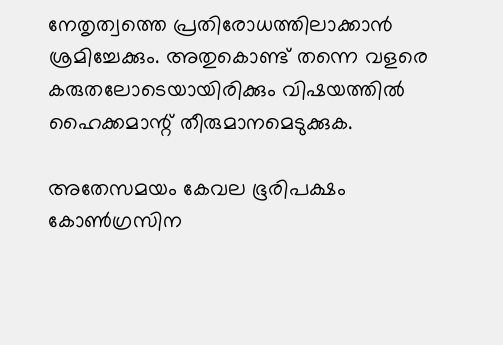നേതൃത്വത്തെ പ്രതിരോധത്തിലാക്കാൻ ശ്രമിച്ചേക്കും. അതുകൊണ്ട് തന്നെ വളരെ കരുതലോടെയായിരിക്കും വിഷയത്തിൽ ഹൈക്കമാന്റ് തീരുമാനമെടുക്കുക.

അതേസമയം കേവല ഭൂരിപക്ഷം കോൺഗ്രസിന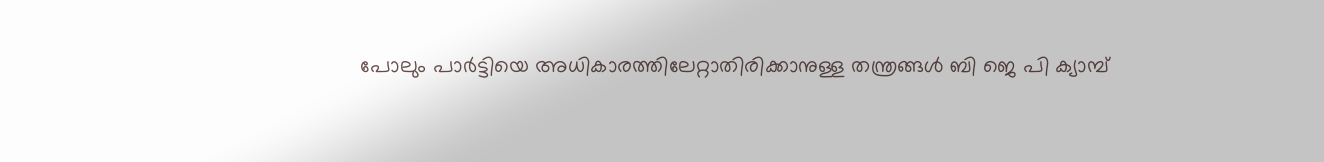പോലും പാർട്ടിയെ അധികാരത്തിലേറ്റാതിരിക്കാനുള്ള തന്ത്രങ്ങൾ ബി ജെ പി ക്യാമ്പ്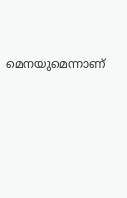മെനയുമെന്നാണ്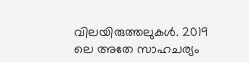വിലയിരുത്തലുകൾ. 2019 ലെ അതേ സാഹചര്യം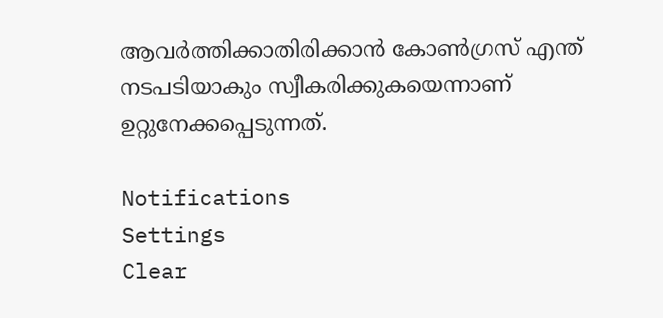ആവർത്തിക്കാതിരിക്കാൻ കോൺഗ്രസ് എന്ത് നടപടിയാകും സ്വീകരിക്കുകയെന്നാണ് ഉറ്റുനേക്കപ്പെടുന്നത്.

Notifications
Settings
Clear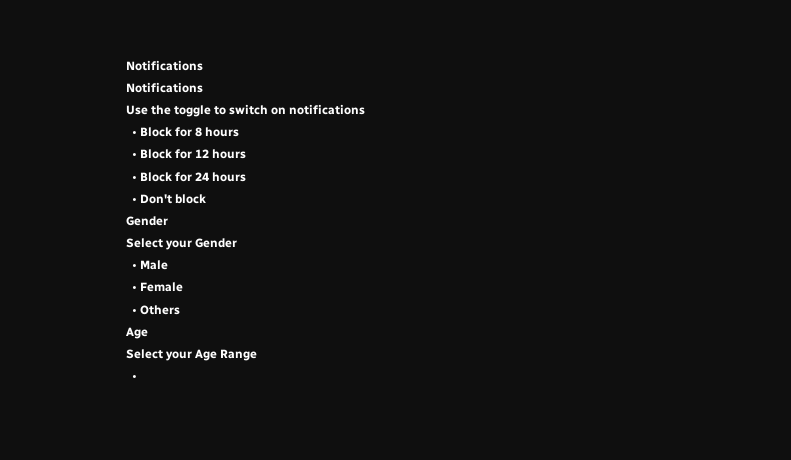Notifications
Notifications
Use the toggle to switch on notifications
  • Block for 8 hours
  • Block for 12 hours
  • Block for 24 hours
  • Don't block
Gender
Select your Gender
  • Male
  • Female
  • Others
Age
Select your Age Range
  •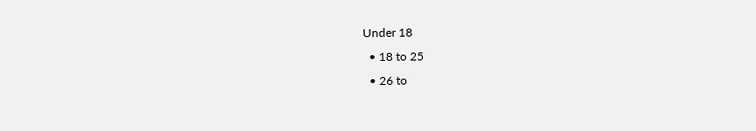Under 18
  • 18 to 25
  • 26 to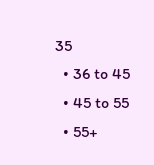35
  • 36 to 45
  • 45 to 55
  • 55+